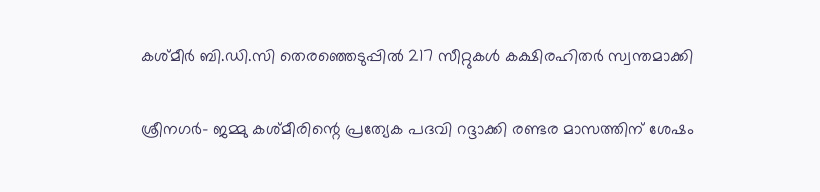കശ്മീര്‍ ബി.ഡി.സി തെരഞ്ഞെടുപ്പില്‍ 217 സീറ്റുകള്‍ കക്ഷിരഹിതര്‍ സ്വന്തമാക്കി

ശ്രീനഗര്‍- ജമ്മു കശ്മീരിന്റെ പ്രത്യേക പദവി റദ്ദാക്കി രണ്ടര മാസത്തിന് ശേഷം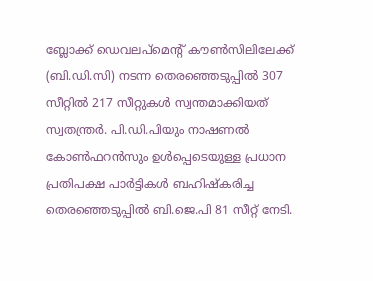ബ്ലോക്ക് ഡെവലപ്‌മെന്റ് കൗണ്‍സിലിലേക്ക് (ബി.ഡി.സി) നടന്ന തെരഞ്ഞെടുപ്പില്‍ 307 സീറ്റില്‍ 217 സീറ്റുകള്‍ സ്വന്തമാക്കിയത് സ്വതന്ത്രര്‍. പി.ഡി.പിയും നാഷണല്‍ കോണ്‍ഫറന്‍സും ഉള്‍പ്പെടെയുള്ള പ്രധാന പ്രതിപക്ഷ പാര്‍ട്ടികള്‍ ബഹിഷ്‌കരിച്ച തെരഞ്ഞെടുപ്പില്‍ ബി.ജെ.പി 81 സീറ്റ് നേടി.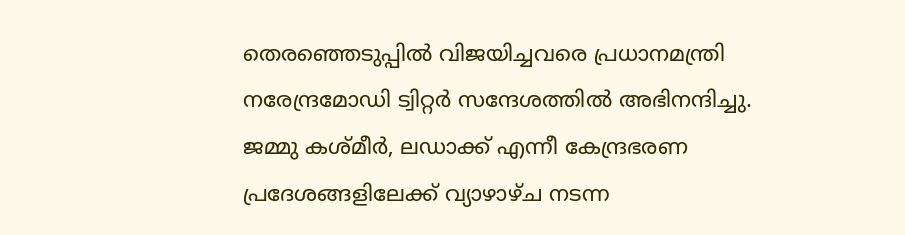തെരഞ്ഞെടുപ്പില്‍ വിജയിച്ചവരെ പ്രധാനമന്ത്രി നരേന്ദ്രമോഡി ട്വിറ്റര്‍ സന്ദേശത്തില്‍ അഭിനന്ദിച്ചു.
ജമ്മു കശ്മീര്‍, ലഡാക്ക് എന്നീ കേന്ദ്രഭരണ പ്രദേശങ്ങളിലേക്ക് വ്യാഴാഴ്ച നടന്ന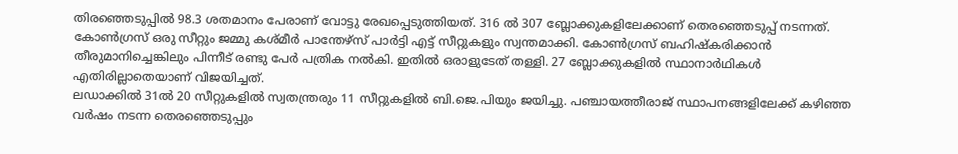തിരഞ്ഞെടുപ്പില്‍ 98.3 ശതമാനം പേരാണ് വോട്ടു രേഖപ്പെടുത്തിയത്. 316 ല്‍ 307 ബ്ലോക്കുകളിലേക്കാണ് തെരഞ്ഞെടുപ്പ് നടന്നത്. കോണ്‍ഗ്രസ് ഒരു സീറ്റും ജമ്മു കശ്മീര്‍ പാന്തേഴ്‌സ് പാര്‍ട്ടി എട്ട് സീറ്റുകളും സ്വന്തമാക്കി. കോണ്‍ഗ്രസ് ബഹിഷ്‌കരിക്കാന്‍ തീരുമാനിച്ചെങ്കിലും പിന്നീട് രണ്ടു പേര്‍ പത്രിക നല്‍കി. ഇതില്‍ ഒരാളുടേത് തള്ളി. 27 ബ്ലോക്കുകളില്‍ സ്ഥാനാര്‍ഥികള്‍ എതിരില്ലാതെയാണ് വിജയിച്ചത്.
ലഡാക്കില്‍ 31ല്‍ 20 സീറ്റുകളില്‍ സ്വതന്ത്രരും 11 സീറ്റുകളില്‍ ബി.ജെ.പിയും ജയിച്ചു. പഞ്ചായത്തീരാജ് സ്ഥാപനങ്ങളിലേക്ക് കഴിഞ്ഞ വര്‍ഷം നടന്ന തെരഞ്ഞെടുപ്പും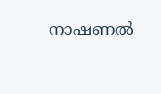നാഷണല്‍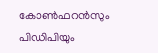കോണ്‍ഫറന്‍സും പിഡിപിയും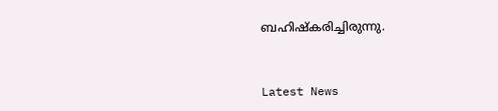ബഹിഷ്‌കരിച്ചിരുന്നു.



Latest News